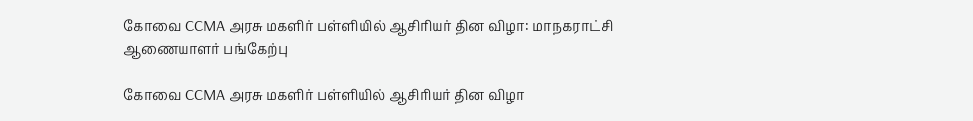கோவை CCMA அரசு மகளிர் பள்ளியில் ஆசிரியர் தின விழா: மாநகராட்சி ஆணையாளர் பங்கேற்பு

கோவை CCMA அரசு மகளிர் பள்ளியில் ஆசிரியர் தின விழா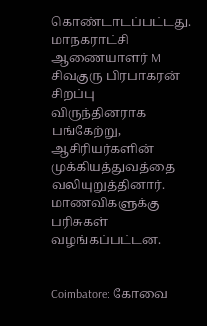கொண்டாடப்பட்டது. மாநகராட்சி ஆணையாளர் M சிவகுரு பிரபாகரன் சிறப்பு விருந்தினராக பங்கேற்று, ஆசிரியர்களின் முக்கியத்துவத்தை வலியுறுத்தினார். மாணவிகளுக்கு பரிசுகள் வழங்கப்பட்டன.


Coimbatore: கோவை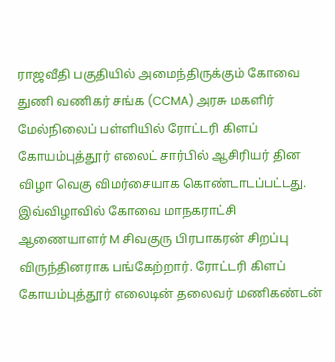ராஜவீதி பகுதியில் அமைந்திருக்கும் கோவை துணி வணிகர் சங்க (CCMA) அரசு மகளிர் மேல்நிலைப் பள்ளியில் ரோட்டரி கிளப் கோயம்புத்தூர் எலைட் சார்பில் ஆசிரியர் தின விழா வெகு விமர்சையாக கொண்டாடப்பட்டது. இவ்விழாவில் கோவை மாநகராட்சி ஆணையாளர் M சிவகுரு பிரபாகரன் சிறப்பு விருந்தினராக பங்கேற்றார். ரோட்டரி கிளப் கோயம்புத்தூர் எலைடின் தலைவர் மணிகண்டன்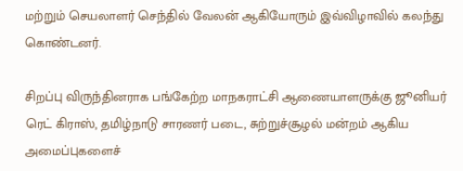மற்றும் செயலாளர் செந்தில் வேலன் ஆகியோரும் இவ்விழாவில் கலந்து கொண்டனர்.

சிறப்பு விருந்தினராக பங்கேற்ற மாநகராட்சி ஆணையாளருக்கு ஜூனியர் ரெட் கிராஸ், தமிழ்நாடு சாரணர் படை, சுற்றுச்சூழல் மன்றம் ஆகிய அமைப்புகளைச்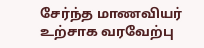சேர்ந்த மாணவியர் உற்சாக வரவேற்பு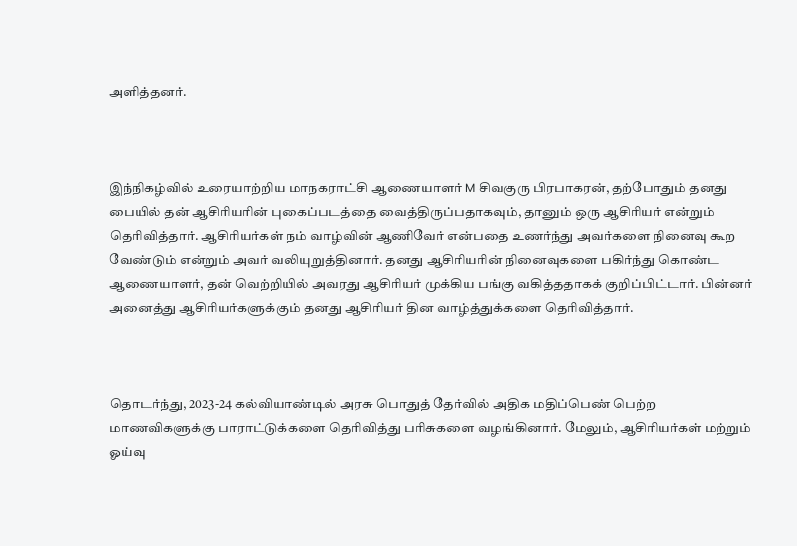அளித்தனர்.



இந்நிகழ்வில் உரையாற்றிய மாநகராட்சி ஆணையாளர் M சிவகுரு பிரபாகரன், தற்போதும் தனது பையில் தன் ஆசிரியரின் புகைப்படத்தை வைத்திருப்பதாகவும், தானும் ஒரு ஆசிரியர் என்றும் தெரிவித்தார். ஆசிரியர்கள் நம் வாழ்வின் ஆணிவேர் என்பதை உணர்ந்து அவர்களை நினைவு கூற வேண்டும் என்றும் அவர் வலியுறுத்தினார். தனது ஆசிரியரின் நினைவுகளை பகிர்ந்து கொண்ட ஆணையாளர், தன் வெற்றியில் அவரது ஆசிரியர் முக்கிய பங்கு வகித்ததாகக் குறிப்பிட்டார். பின்னர் அனைத்து ஆசிரியர்களுக்கும் தனது ஆசிரியர் தின வாழ்த்துக்களை தெரிவித்தார்.



தொடர்ந்து, 2023-24 கல்வியாண்டில் அரசு பொதுத் தேர்வில் அதிக மதிப்பெண் பெற்ற மாணவிகளுக்கு பாராட்டுக்களை தெரிவித்து பரிசுகளை வழங்கினார். மேலும், ஆசிரியர்கள் மற்றும் ஓய்வு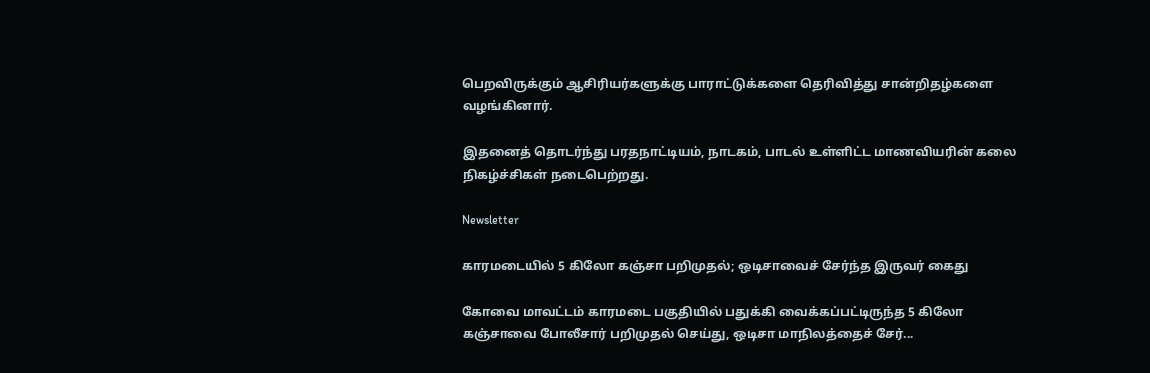பெறவிருக்கும் ஆசிரியர்களுக்கு பாராட்டுக்களை தெரிவித்து சான்றிதழ்களை வழங்கினார்.

இதனைத் தொடர்ந்து பரதநாட்டியம், நாடகம், பாடல் உள்ளிட்ட மாணவியரின் கலை நிகழ்ச்சிகள் நடைபெற்றது.

Newsletter

காரமடையில் 5 கிலோ கஞ்சா பறிமுதல்; ஒடிசாவைச் சேர்ந்த இருவர் கைது

கோவை மாவட்டம் காரமடை பகுதியில் பதுக்கி வைக்கப்பட்டிருந்த 5 கிலோ கஞ்சாவை போலீசார் பறிமுதல் செய்து, ஒடிசா மாநிலத்தைச் சேர்...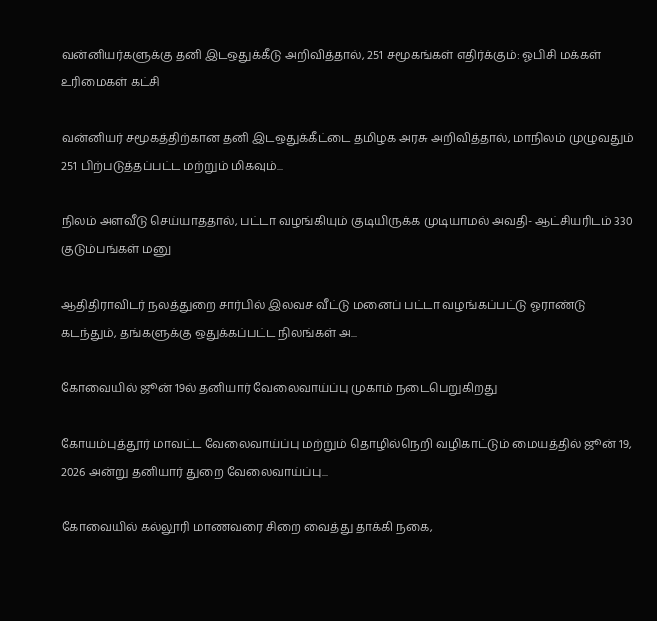வன்னியர்களுக்கு தனி இடஒதுக்கீடு அறிவித்தால், 251 சமூகங்கள் எதிர்க்கும்: ஓபிசி மக்கள் உரிமைகள் கட்சி

வன்னியர் சமூகத்திற்கான தனி இடஒதுக்கீட்டை தமிழக அரசு அறிவித்தால், மாநிலம் முழுவதும் 251 பிற்படுத்தப்பட்ட மற்றும் மிகவும்...

நிலம் அளவீடு செய்யாததால், பட்டா வழங்கியும் குடியிருக்க முடியாமல் அவதி- ஆட்சியரிடம் 330 குடும்பங்கள் மனு

ஆதிதிராவிடர் நலத்துறை சார்பில் இலவச வீட்டு மனைப் பட்டா வழங்கப்பட்டு ஓராண்டு கடந்தும், தங்களுக்கு ஒதுக்கப்பட்ட நிலங்கள் அ...

கோவையில் ஜூன் 19ல் தனியார் வேலைவாய்ப்பு முகாம் நடைபெறுகிறது

கோயம்புத்தூர் மாவட்ட வேலைவாய்ப்பு மற்றும் தொழில்நெறி வழிகாட்டும் மையத்தில் ஜூன் 19, 2026 அன்று தனியார் துறை வேலைவாய்ப்பு...

கோவையில் கல்லூரி மாணவரை சிறை வைத்து தாக்கி நகை,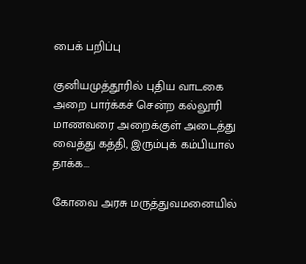பைக் பறிப்பு

குனியமுத்தூரில் புதிய வாடகை அறை பார்க்கச் சென்ற கல்லூரி மாணவரை அறைக்குள் அடைத்து வைத்து கத்தி, இரும்புக் கம்பியால் தாக்க...

கோவை அரசு மருத்துவமனையில்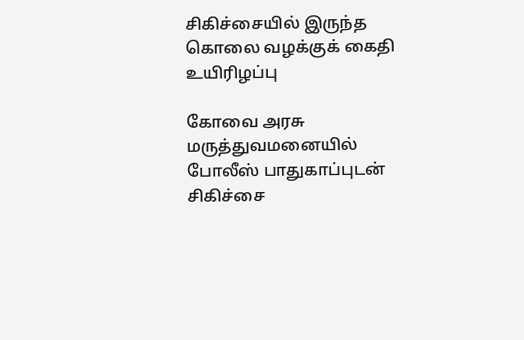சிகிச்சையில் இருந்த கொலை வழக்குக் கைதி உயிரிழப்பு

கோவை அரசு மருத்துவமனையில் போலீஸ் பாதுகாப்புடன் சிகிச்சை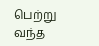பெற்று வந்த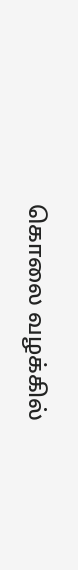கொலை வழக்கில்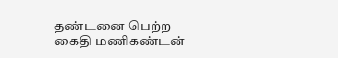தண்டனை பெற்ற கைதி மணிகண்டன்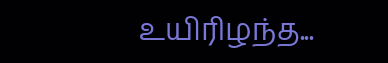உயிரிழந்த...